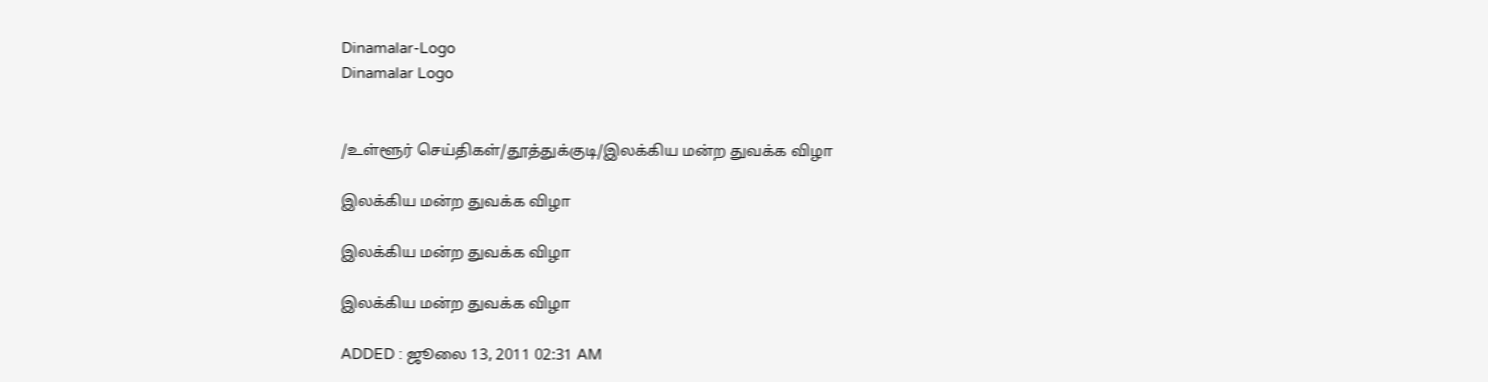Dinamalar-Logo
Dinamalar Logo


/உள்ளூர் செய்திகள்/தூத்துக்குடி/இலக்கிய மன்ற துவக்க விழா

இலக்கிய மன்ற துவக்க விழா

இலக்கிய மன்ற துவக்க விழா

இலக்கிய மன்ற துவக்க விழா

ADDED : ஜூலை 13, 2011 02:31 AM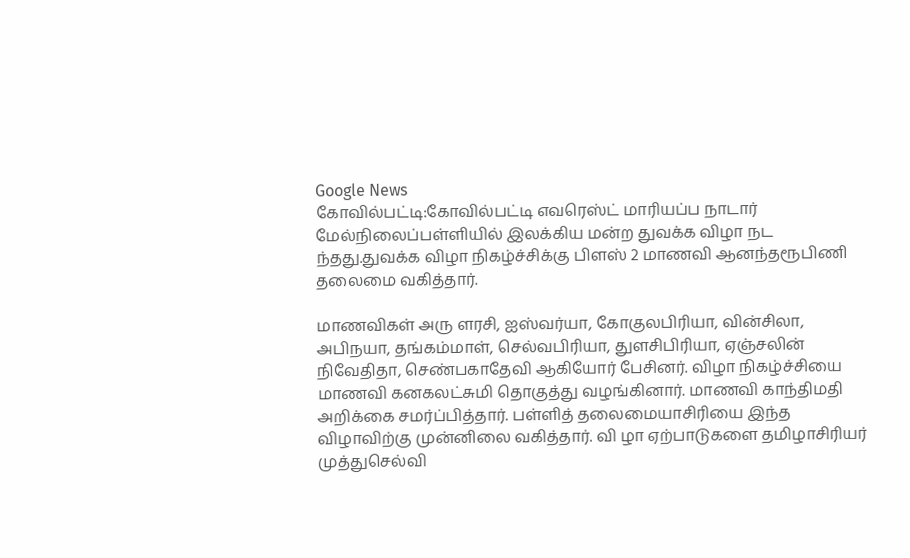Google News
கோவில்பட்டி:கோவில்பட்டி எவரெஸ்ட் மாரியப்ப நாடார் மேல்நிலைப்பள்ளியில் இலக்கிய மன்ற துவக்க விழா நட ந்தது.துவக்க விழா நிகழ்ச்சிக்கு பிளஸ் 2 மாணவி ஆனந்தரூபிணி தலைமை வகித்தார்.

மாணவிகள் அரு ளரசி, ஐஸ்வர்யா, கோகுலபிரியா, வின்சிலா, அபிநயா, தங்கம்மாள், செல்வபிரியா, துளசிபிரியா, ஏஞ்சலின் நிவேதிதா, செண்பகாதேவி ஆகியோர் பேசினர். விழா நிகழ்ச்சியை மாணவி கனகலட்சுமி தொகுத்து வழங்கினார். மாணவி காந்திமதி அறிக்கை சமர்ப்பித்தார். பள்ளித் தலைமையாசிரியை இந்த விழாவிற்கு முன்னிலை வகித்தார். வி ழா ஏற்பாடுகளை தமிழாசிரியர் முத்துசெல்வி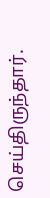செய்திருந்தார்.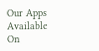Our Apps Available On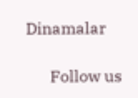Dinamalar

      Follow us